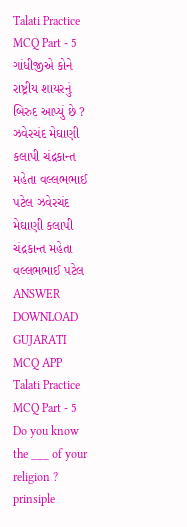Talati Practice MCQ Part - 5 ગાંધીજીએ કોને રાષ્ટ્રીય શાયરનું બિરુદ આપ્યું છે ? ઝવેરચંદ મેઘાણી કલાપી ચંદ્રકાન્ત મહેતા વલ્લભભાઈ પટેલ ઝવેરચંદ મેઘાણી કલાપી ચંદ્રકાન્ત મહેતા વલ્લભભાઈ પટેલ ANSWER DOWNLOAD GUJARATI MCQ APP
Talati Practice MCQ Part - 5 Do you know the ___ of your religion ? prinsiple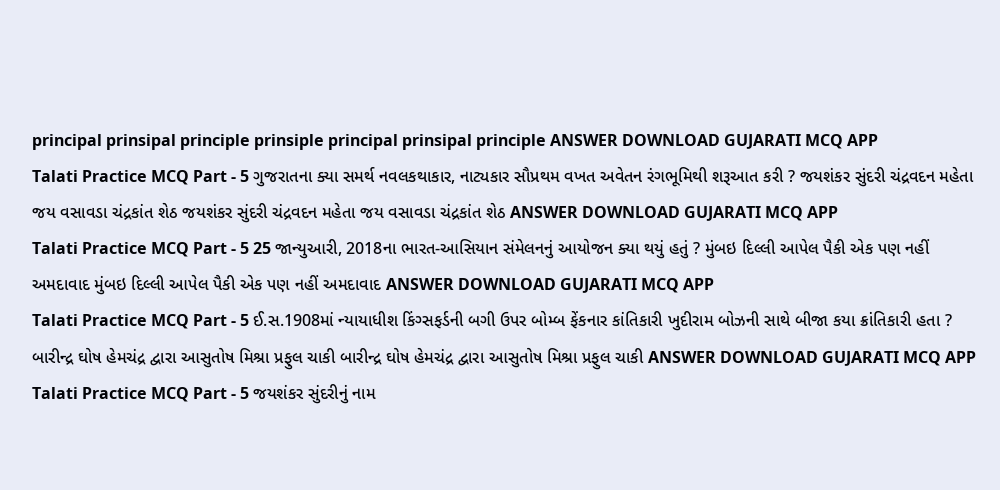principal prinsipal principle prinsiple principal prinsipal principle ANSWER DOWNLOAD GUJARATI MCQ APP
Talati Practice MCQ Part - 5 ગુજરાતના ક્યા સમર્થ નવલકથાકાર, નાટ્યકાર સૌપ્રથમ વખત અવેતન રંગભૂમિથી શરૂઆત કરી ? જયશંકર સુંદરી ચંદ્રવદન મહેતા જય વસાવડા ચંદ્રકાંત શેઠ જયશંકર સુંદરી ચંદ્રવદન મહેતા જય વસાવડા ચંદ્રકાંત શેઠ ANSWER DOWNLOAD GUJARATI MCQ APP
Talati Practice MCQ Part - 5 25 જાન્યુઆરી, 2018ના ભારત-આસિયાન સંમેલનનું આયોજન ક્યા થયું હતું ? મુંબઇ દિલ્લી આપેલ પૈકી એક પણ નહીં અમદાવાદ મુંબઇ દિલ્લી આપેલ પૈકી એક પણ નહીં અમદાવાદ ANSWER DOWNLOAD GUJARATI MCQ APP
Talati Practice MCQ Part - 5 ઈ.સ.1908માં ન્યાયાધીશ કિંગ્સફર્ડની બગી ઉપર બોમ્બ ફેંકનાર કાંતિકારી ખુદીરામ બોઝની સાથે બીજા કયા ક્રાંતિકારી હતા ? બારીન્દ્ર ઘોષ હેમચંદ્ર દ્વારા આસુતોષ મિશ્રા પ્રફુલ ચાકી બારીન્દ્ર ઘોષ હેમચંદ્ર દ્વારા આસુતોષ મિશ્રા પ્રફુલ ચાકી ANSWER DOWNLOAD GUJARATI MCQ APP
Talati Practice MCQ Part - 5 જયશંકર સુંદરીનું નામ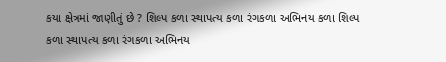કયા ક્ષેત્રમાં જાણીતું છે ? શિલ્પ કળા સ્થાપત્ય કળા રંગકળા અભિનય કળા શિલ્પ કળા સ્થાપત્ય કળા રંગકળા અભિનય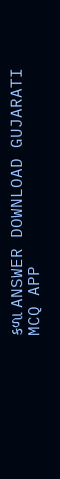કળા ANSWER DOWNLOAD GUJARATI MCQ APP